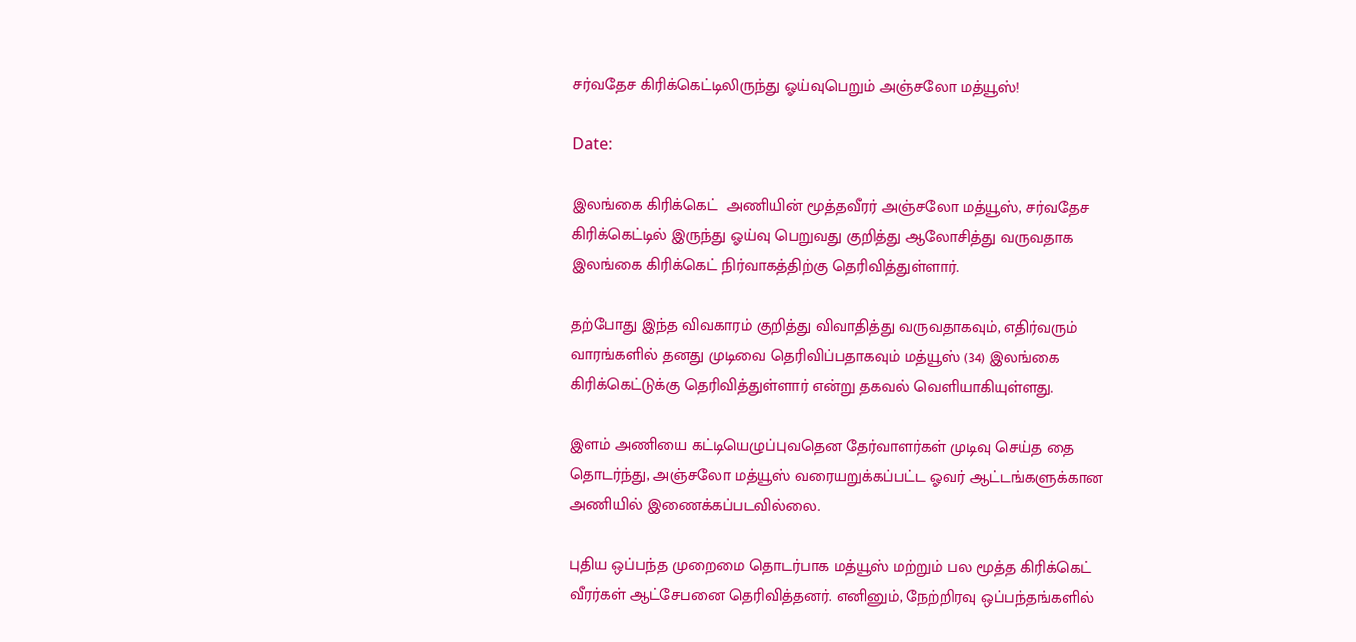சர்வதேச கிரிக்கெட்டிலிருந்து ஓய்வுபெறும் அஞ்சலோ மத்யூஸ்!

Date:

இலங்கை கிரிக்கெட்  அணியின் மூத்தவீரர் அஞ்சலோ மத்யூஸ், சர்வதேச கிரிக்கெட்டில் இருந்து ஓய்வு பெறுவது குறித்து ஆலோசித்து வருவதாக இலங்கை கிரிக்கெட் நிர்வாகத்திற்கு தெரிவித்துள்ளார்.

தற்போது இந்த விவகாரம் குறித்து விவாதித்து வருவதாகவும், எதிர்வரும் வாரங்களில் தனது முடிவை தெரிவிப்பதாகவும் மத்யூஸ் (34) இலங்கை கிரிக்கெட்டுக்கு தெரிவித்துள்ளார் என்று தகவல் வெளியாகியுள்ளது.

இளம் அணியை கட்டியெழுப்புவதென தேர்வாளர்கள் முடிவு செய்த தை தொடர்ந்து, அஞ்சலோ மத்யூஸ் வரையறுக்கப்பட்ட ஓவர் ஆட்டங்களுக்கான அணியில் இணைக்கப்படவில்லை.

புதிய ஒப்பந்த முறைமை தொடர்பாக மத்யூஸ் மற்றும் பல மூத்த கிரிக்கெட் வீரர்கள் ஆட்சேபனை தெரிவித்தனர். எனினும், நேற்றிரவு ஒப்பந்தங்களில்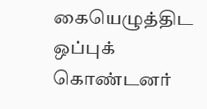கையெழுத்திட ஒப்புக் கொண்டனர்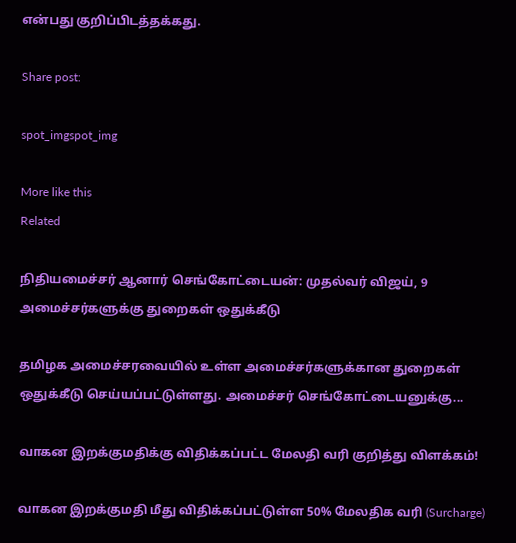என்பது குறிப்பிடத்தக்கது.

Share post:

spot_imgspot_img

More like this
Related

நிதியமைச்சர் ஆனார் செங்கோட்டையன்: முதல்வர் விஜய், 9 அமைச்சர்களுக்கு துறைகள் ஒதுக்கீடு

தமிழக அமைச்சரவையில் உள்ள அமைச்சர்களுக்கான துறைகள் ஒதுக்கீடு செய்யப்பட்டுள்ளது. அமைச்சர் செங்கோட்டையனுக்கு...

வாகன இறக்குமதிக்கு விதிக்கப்பட்ட மேலதி வரி குறித்து விளக்கம்!

வாகன இறக்குமதி மீது விதிக்கப்பட்டுள்ள 50% மேலதிக வரி (Surcharge)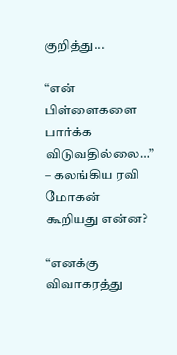குறித்து...

“என் பிள்ளைகளை பார்க்க விடுவதில்லை…” – கலங்கிய ரவி மோகன் கூறியது என்ன?

“எனக்கு விவாகரத்து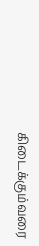கிடைக்கும்வரை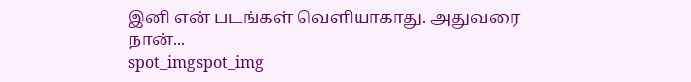இனி என் படங்கள் வெளியாகாது. அதுவரை நான்...
spot_imgspot_img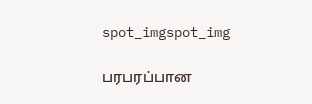spot_imgspot_img

பரபரப்பான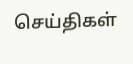செய்திகள்